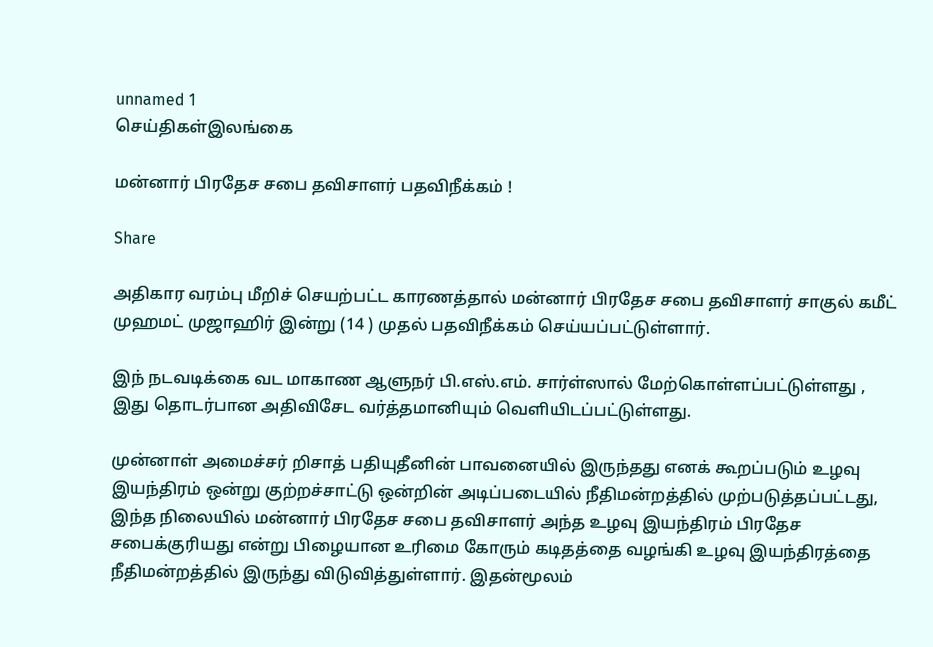unnamed 1
செய்திகள்இலங்கை

மன்னார் பிரதேச சபை தவிசாளர் பதவிநீக்கம் !

Share

அதிகார வரம்பு மீறிச் செயற்பட்ட காரணத்தால் மன்னார் பிரதேச சபை தவிசாளர் சாகுல் கமீட் முஹமட் முஜாஹிர் இன்று (14 ) முதல் பதவிநீக்கம் செய்யப்பட்டுள்ளார்.

இந் நடவடிக்கை வட மாகாண ஆளுநர் பி.எஸ்.எம். சார்ள்ஸால் மேற்கொள்ளப்பட்டுள்ளது , இது தொடர்பான அதிவிசேட வர்த்தமானியும் வெளியிடப்பட்டுள்ளது.

முன்னாள் அமைச்சர் றிசாத் பதியுதீனின் பாவனையில் இருந்தது எனக் கூறப்படும் உழவு இயந்திரம் ஒன்று குற்றச்சாட்டு ஒன்றின் அடிப்படையில் நீதிமன்றத்தில் முற்படுத்தப்பட்டது, இந்த நிலையில் மன்னார் பிரதேச சபை தவிசாளர் அந்த உழவு இயந்திரம் பிரதேச சபைக்குரியது என்று பிழையான உரிமை கோரும் கடிதத்தை வழங்கி உழவு இயந்திரத்தை நீதிமன்றத்தில் இருந்து விடுவித்துள்ளார். இதன்மூலம்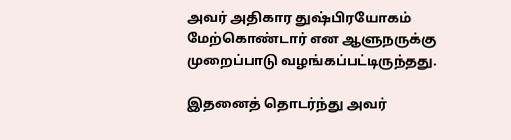அவர் அதிகார துஷ்பிரயோகம் மேற்கொண்டார் என ஆளுநருக்கு முறைப்பாடு வழங்கப்பட்டிருந்தது.

இதனைத் தொடர்ந்து அவர்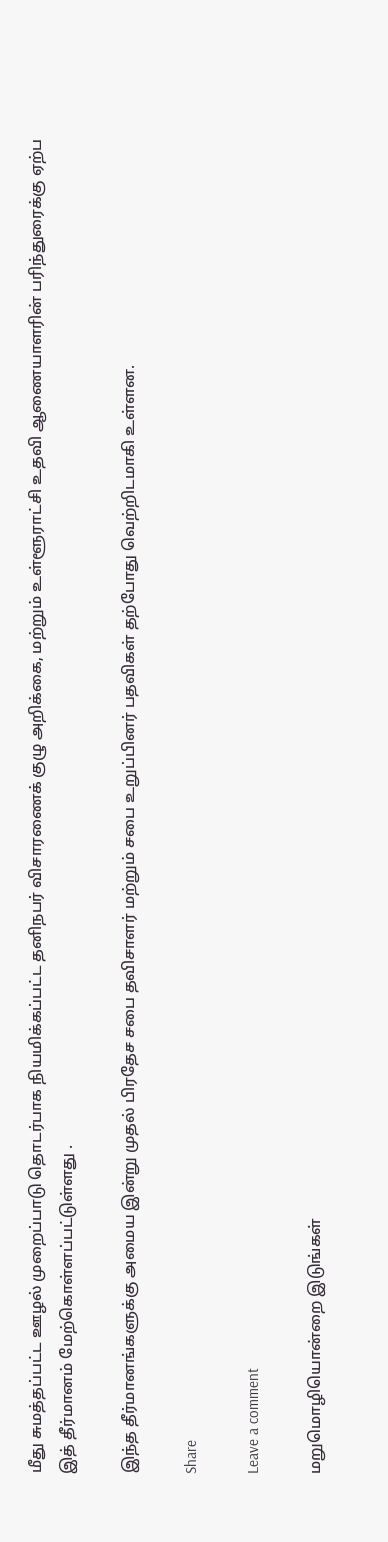மீது சுமத்தப்பட்ட ஊழல் முறைப்பாடு தொடர்பாக நியமிக்கப்பட்ட தனிநபர் விசாரணைக் குழு அறிக்கை, மற்றும் உள்ளூராட்சி உதவி ஆணையாளரின் பரிந்துரைக்கு ஏற்ப இத் தீர்மானம் மேற்கொள்ளப்பட்டுள்ளது .

இந்த தீர்மானங்களுக்கு அமைய இன்று முதல் பிரதேச சபை தவிசாளர் மற்றும் சபை உறுப்பினர் பதவிகள் தற்போது வெற்றிடமாகி உள்ளன.

Share

Leave a comment

மறுமொழியொன்றை இடுங்கள்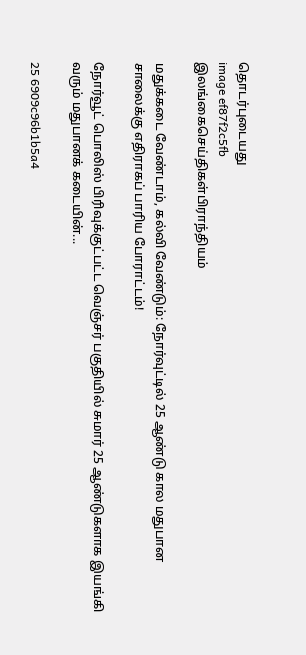தொடர்புடையது
image ef87f2c5fb
இலங்கைசெய்திகள்பிராந்தியம்

மதுக்கடை வேண்டாம், கல்வி வேண்டும்: நோர்வுட்டில் 25 ஆண்டு கால மதுபான சாலைக்கு எதிராகப் பாரிய போராட்டம்!

நோர்வூட் பொலிஸ் பிரிவுக்குட்பட்ட வெஞ்சர் பகுதியில் சுமார் 25 ஆண்டுகளாக இயங்கி வரும் மதுபானக் கடையின்...

25 6909c96b1b5a4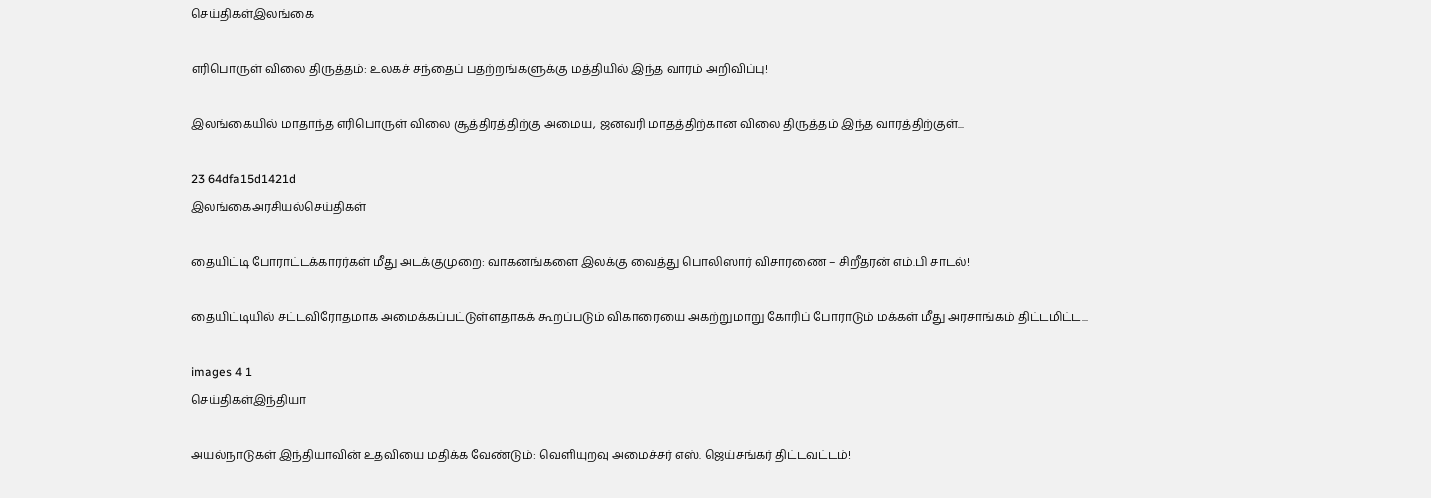செய்திகள்இலங்கை

எரிபொருள் விலை திருத்தம்: உலகச் சந்தைப் பதற்றங்களுக்கு மத்தியில் இந்த வாரம் அறிவிப்பு!

இலங்கையில் மாதாந்த எரிபொருள் விலை சூத்திரத்திற்கு அமைய, ஜனவரி மாதத்திற்கான விலை திருத்தம் இந்த வாரத்திற்குள்...

23 64dfa15d1421d
இலங்கைஅரசியல்செய்திகள்

தையிட்டி போராட்டக்காரர்கள் மீது அடக்குமுறை: வாகனங்களை இலக்கு வைத்து பொலிஸார் விசாரணை – சிறீதரன் எம்.பி சாடல்!

தையிட்டியில் சட்டவிரோதமாக அமைக்கப்பட்டுள்ளதாகக் கூறப்படும் விகாரையை அகற்றுமாறு கோரிப் போராடும் மக்கள் மீது அரசாங்கம் திட்டமிட்ட...

images 4 1
செய்திகள்இந்தியா

அயல்நாடுகள் இந்தியாவின் உதவியை மதிக்க வேண்டும்: வெளியுறவு அமைச்சர் எஸ். ஜெய்சங்கர் திட்டவட்டம்!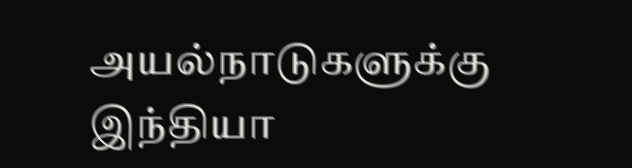அயல்நாடுகளுக்கு இந்தியா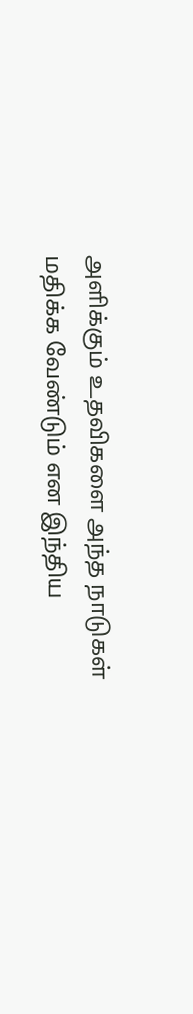அளிக்கும் உதவிகளை அந்த நாடுகள் மதிக்க வேண்டும் என இந்திய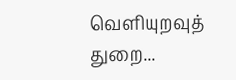வெளியுறவுத் துறை...